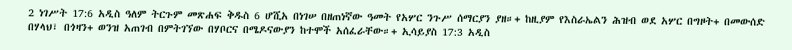2 ነገሥት 17:6 አዲስ ዓለም ትርጉም መጽሐፍ ቅዱስ 6 ሆሺአ በነገሠ በዘጠነኛው ዓመት የአሦር ንጉሥ ሰማርያን ያዘ።+ ከዚያም የእስራኤልን ሕዝብ ወደ አሦር በግዞት+ በመውሰድ በሃላህ፣ በጎዛን+ ወንዝ አጠገብ በምትገኘው በሃቦርና በሜዶናውያን ከተሞች አሰፈራቸው።+ ኢሳይያስ 17:3 አዲስ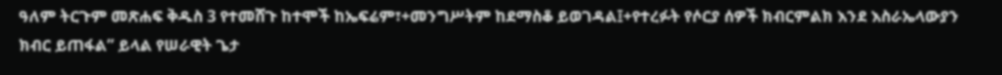ዓለም ትርጉም መጽሐፍ ቅዱስ 3 የተመሸጉ ከተሞች ከኤፍሬም፣+መንግሥትም ከደማስቆ ይወገዳል፤+የተረፉት የሶርያ ሰዎች ክብርምልክ እንደ እስራኤላውያን ክብር ይጠፋል” ይላል የሠራዊት ጌታ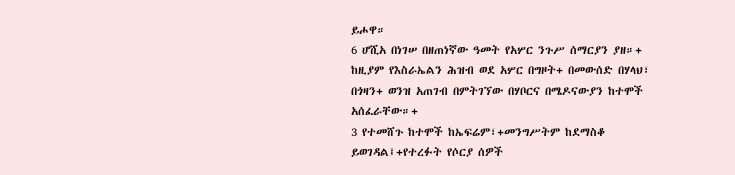ይሖዋ።
6 ሆሺአ በነገሠ በዘጠነኛው ዓመት የአሦር ንጉሥ ሰማርያን ያዘ።+ ከዚያም የእስራኤልን ሕዝብ ወደ አሦር በግዞት+ በመውሰድ በሃላህ፣ በጎዛን+ ወንዝ አጠገብ በምትገኘው በሃቦርና በሜዶናውያን ከተሞች አሰፈራቸው።+
3 የተመሸጉ ከተሞች ከኤፍሬም፣+መንግሥትም ከደማስቆ ይወገዳል፤+የተረፉት የሶርያ ሰዎች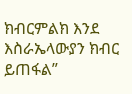ክብርምልክ እንደ እስራኤላውያን ክብር ይጠፋል”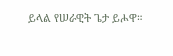ይላል የሠራዊት ጌታ ይሖዋ።